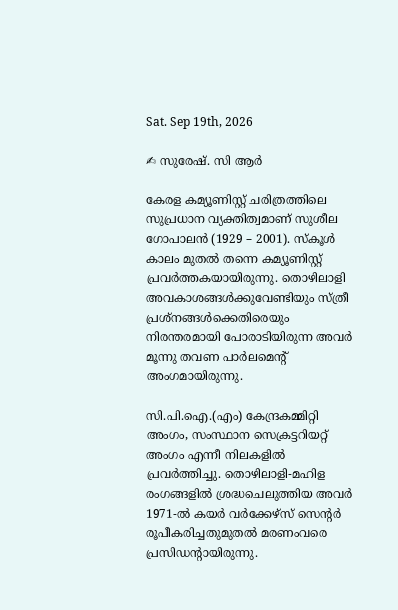Sat. Sep 19th, 2026

✍ സുരേഷ്. സി ആർ

കേരള കമ്യൂണിസ്റ്റ്‌ ചരിത്രത്തിലെ സുപ്രധാന വ്യക്തിത്വമാണ്‌ സുശീല ഗോപാലൻ (1929 – 2001). സ്‌കൂൾ കാലം മുതൽ തന്നെ ‌കമ്യൂണിസ്റ്റ് പ്രവർത്തകയായിരുന്നു. തൊഴിലാളി അവകാശങ്ങൾക്കുവേണ്ടിയും സ്‌ത്രീ പ്രശ്‌നങ്ങൾക്കെതിരെയും നിരന്തരമായി പോരാടിയിരുന്ന അവർ മൂന്നു തവണ പാർലമെന്റ്‌ അംഗമായിരുന്നു.

സി.പി.ഐ.(എം) കേന്ദ്രകമ്മിറ്റി അംഗം, സംസ്ഥാന സെക്രട്ടറിയറ്റ് അംഗം എന്നീ നിലകളിൽ പ്രവർത്തിച്ചു. തൊഴിലാളി-മഹിള രംഗങ്ങളിൽ ശ്രദ്ധചെലുത്തിയ അവർ 1971-ൽ കയർ വർക്കേഴ്സ് സെന്റർ രൂപീകരിച്ചതുമുതൽ മരണംവരെ പ്രസിഡന്റായിരുന്നു.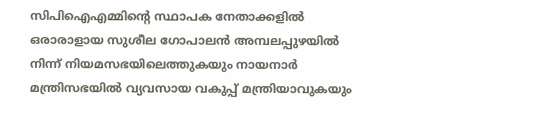സിപിഐഎമ്മിന്റെ സ്ഥാപക നേതാക്കളിൽ ഒരാരാളായ സുശീല ഗോപാലൻ അമ്പലപ്പുഴയിൽ നിന്ന് നിയമസഭയിലെത്തുകയും നായനാർ മന്ത്രിസഭയിൽ വ്യവസായ വകുപ്പ് മന്ത്രിയാവുകയും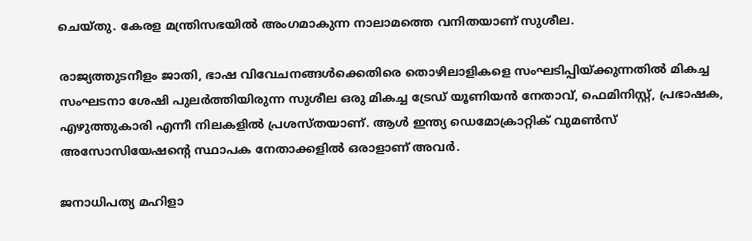ചെയ്തു. കേരള മന്ത്രിസഭയിൽ അംഗമാകുന്ന നാലാമത്തെ വനിതയാണ് സുശീല.

രാജ്യത്തുടനീളം ജാതി, ഭാഷ വിവേചനങ്ങൾക്കെതിരെ തൊഴിലാളികളെ സംഘടിപ്പിയ്ക്കുന്നതിൽ മികച്ച സംഘടനാ ശേഷി പുലർത്തിയിരുന്ന സുശീല ഒരു മികച്ച ട്രേഡ് യൂണിയൻ നേതാവ്, ഫെമിനിസ്റ്റ്, പ്രഭാഷക, എഴുത്തുകാരി എന്നീ നിലകളിൽ പ്രശസ്തയാണ്. ആൾ ഇന്ത്യ ഡെമോക്രാറ്റിക് വുമൺസ് അസോസിയേഷന്റെ സ്ഥാപക നേതാക്കളിൽ ഒരാളാണ് അവർ.

ജനാധിപത്യ മഹിളാ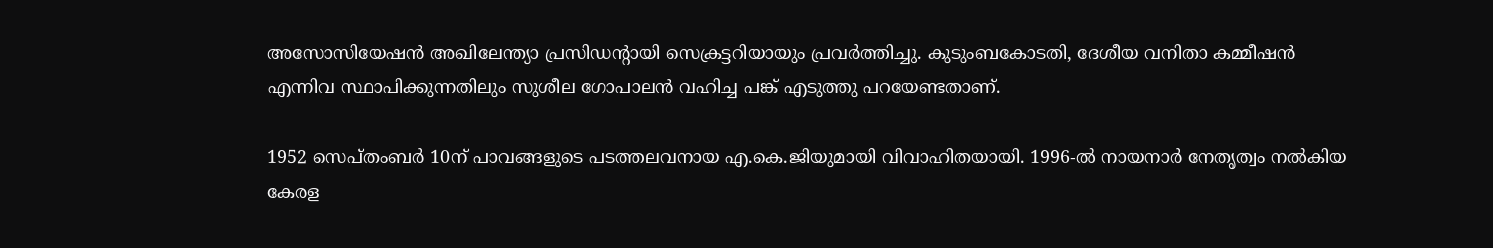അസോസിയേഷൻ അഖിലേന്ത്യാ പ്രസിഡന്റായി സെക്രട്ടറിയായും പ്രവര്‍ത്തിച്ചു. കുടുംബകോടതി, ദേശീയ വനിതാ കമ്മീഷൻ എന്നിവ സ്ഥാപിക്കുന്നതിലും സുശീല ഗോപാലൻ വഹിച്ച പങ്ക്‌ എടുത്തു പറയേണ്ടതാണ്‌.

1952 സെപ്‌തംബർ 10ന്‌ പാവങ്ങളുടെ പടത്തലവനായ എ.കെ.ജിയുമായി വിവാഹിതയായി. 1996-ൽ നായനാർ നേതൃത്വം നൽകിയ കേരള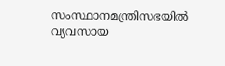സംസ്ഥാനമന്ത്രിസഭയിൽ വ്യവസായ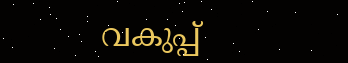വകുപ്പ്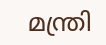മന്ത്രി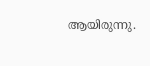ആയിരുന്നു.